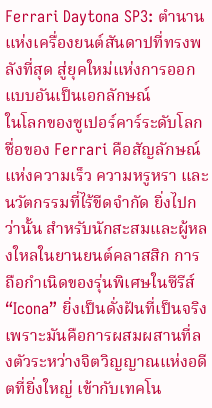Ferrari Daytona SP3: ตำนานแห่งเครื่องยนต์สันดาปที่ทรงพลังที่สุด สู่ยุคใหม่แห่งการออกแบบอันเป็นเอกลักษณ์
ในโลกของซูเปอร์คาร์ระดับโลก ชื่อของ Ferrari คือสัญลักษณ์แห่งความเร็ว ความหรูหรา และนวัตกรรมที่ไร้ขีดจำกัด ยิ่งไปกว่านั้น สำหรับนักสะสมและผู้หลงใหลในยานยนต์คลาสสิก การถือกำเนิดของรุ่นพิเศษในซีรีส์ “Icona” ยิ่งเป็นดั่งฝันที่เป็นจริง เพราะมันคือการผสมผสานที่ลงตัวระหว่างจิตวิญญาณแห่งอดีตที่ยิ่งใหญ่ เข้ากับเทคโน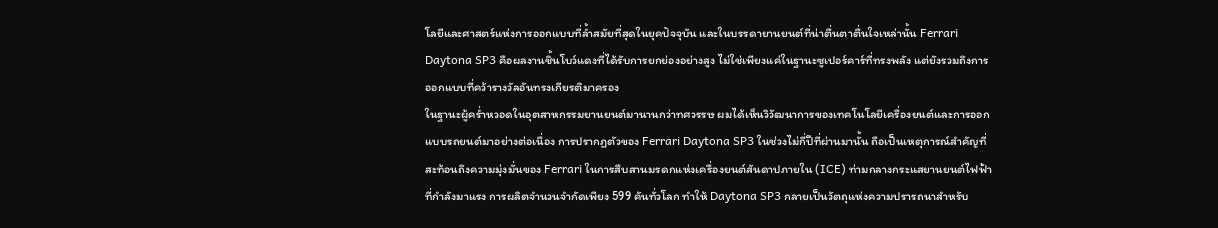โลยีและศาสตร์แห่งการออกแบบที่ล้ำสมัยที่สุดในยุคปัจจุบัน และในบรรดายานยนต์ที่น่าตื่นตาตื่นใจเหล่านั้น Ferrari Daytona SP3 คือผลงานชิ้นโบว์แดงที่ได้รับการยกย่องอย่างสูง ไม่ใช่เพียงแค่ในฐานะซูเปอร์คาร์ที่ทรงพลัง แต่ยังรวมถึงการออกแบบที่คว้ารางวัลอันทรงเกียรติมาครอง
ในฐานะผู้คร่ำหวอดในอุตสาหกรรมยานยนต์มานานกว่าทศวรรษ ผมได้เห็นวิวัฒนาการของเทคโนโลยีเครื่องยนต์และการออกแบบรถยนต์มาอย่างต่อเนื่อง การปรากฏตัวของ Ferrari Daytona SP3 ในช่วงไม่กี่ปีที่ผ่านมานั้น ถือเป็นเหตุการณ์สำคัญที่สะท้อนถึงความมุ่งมั่นของ Ferrari ในการสืบสานมรดกแห่งเครื่องยนต์สันดาปภายใน (ICE) ท่ามกลางกระแสยานยนต์ไฟฟ้าที่กำลังมาแรง การผลิตจำนวนจำกัดเพียง 599 คันทั่วโลก ทำให้ Daytona SP3 กลายเป็นวัตถุแห่งความปรารถนาสำหรับ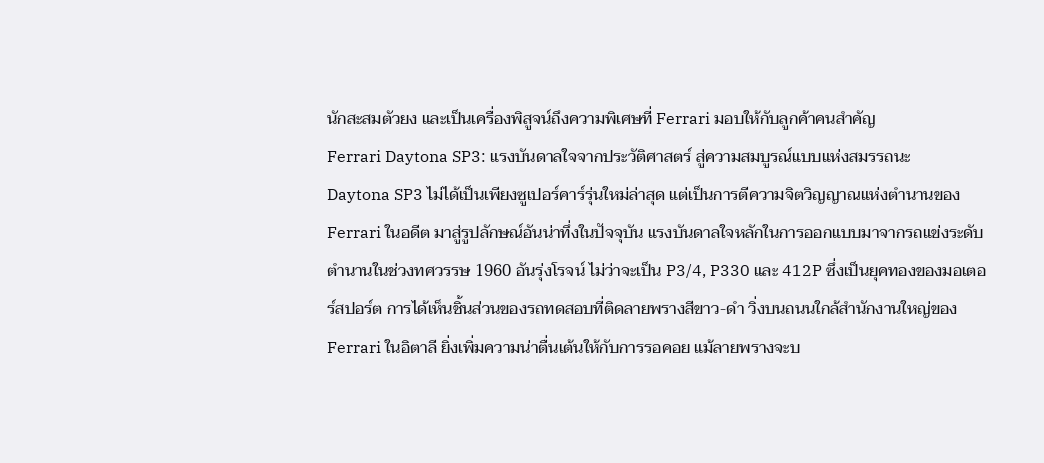นักสะสมตัวยง และเป็นเครื่องพิสูจน์ถึงความพิเศษที่ Ferrari มอบให้กับลูกค้าคนสำคัญ
Ferrari Daytona SP3: แรงบันดาลใจจากประวัติศาสตร์ สู่ความสมบูรณ์แบบแห่งสมรรถนะ
Daytona SP3 ไม่ได้เป็นเพียงซูเปอร์คาร์รุ่นใหม่ล่าสุด แต่เป็นการตีความจิตวิญญาณแห่งตำนานของ Ferrari ในอดีต มาสู่รูปลักษณ์อันน่าทึ่งในปัจจุบัน แรงบันดาลใจหลักในการออกแบบมาจากรถแข่งระดับตำนานในช่วงทศวรรษ 1960 อันรุ่งโรจน์ ไม่ว่าจะเป็น P3/4, P330 และ 412P ซึ่งเป็นยุคทองของมอเตอร์สปอร์ต การได้เห็นชิ้นส่วนของรถทดสอบที่ติดลายพรางสีขาว-ดำ วิ่งบนถนนใกล้สำนักงานใหญ่ของ Ferrari ในอิตาลี ยิ่งเพิ่มความน่าตื่นเต้นให้กับการรอคอย แม้ลายพรางจะบ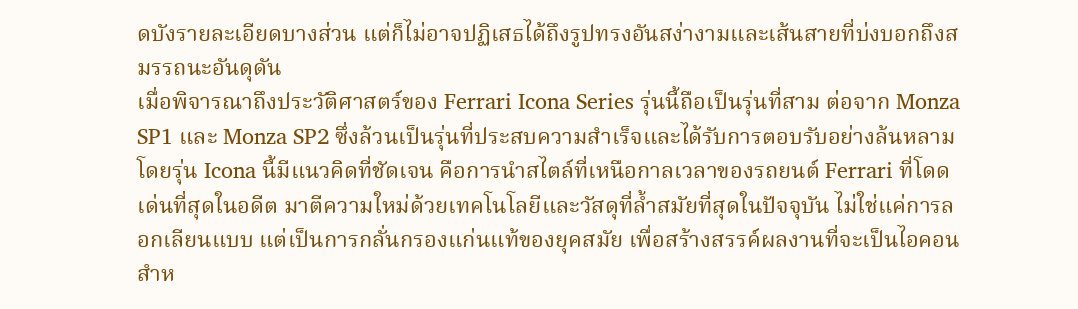ดบังรายละเอียดบางส่วน แต่ก็ไม่อาจปฏิเสธได้ถึงรูปทรงอันสง่างามและเส้นสายที่บ่งบอกถึงสมรรถนะอันดุดัน
เมื่อพิจารณาถึงประวัติศาสตร์ของ Ferrari Icona Series รุ่นนี้ถือเป็นรุ่นที่สาม ต่อจาก Monza SP1 และ Monza SP2 ซึ่งล้วนเป็นรุ่นที่ประสบความสำเร็จและได้รับการตอบรับอย่างล้นหลาม โดยรุ่น Icona นี้มีแนวคิดที่ชัดเจน คือการนำสไตล์ที่เหนือกาลเวลาของรถยนต์ Ferrari ที่โดดเด่นที่สุดในอดีต มาตีความใหม่ด้วยเทคโนโลยีและวัสดุที่ล้ำสมัยที่สุดในปัจจุบัน ไม่ใช่แค่การลอกเลียนแบบ แต่เป็นการกลั่นกรองแก่นแท้ของยุคสมัย เพื่อสร้างสรรค์ผลงานที่จะเป็นไอคอนสำห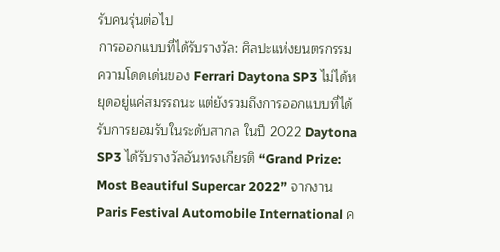รับคนรุ่นต่อไป
การออกแบบที่ได้รับรางวัล: ศิลปะแห่งยนตรกรรม
ความโดดเด่นของ Ferrari Daytona SP3 ไม่ได้หยุดอยู่แค่สมรรถนะ แต่ยังรวมถึงการออกแบบที่ได้รับการยอมรับในระดับสากล ในปี 2022 Daytona SP3 ได้รับรางวัลอันทรงเกียรติ “Grand Prize: Most Beautiful Supercar 2022” จากงาน Paris Festival Automobile International ค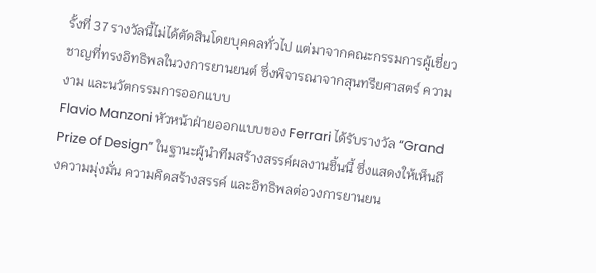รั้งที่ 37 รางวัลนี้ไม่ได้ตัดสินโดยบุคคลทั่วไป แต่มาจากคณะกรรมการผู้เชี่ยวชาญที่ทรงอิทธิพลในวงการยานยนต์ ซึ่งพิจารณาจากสุนทรียศาสตร์ ความงาม และนวัตกรรมการออกแบบ
Flavio Manzoni หัวหน้าฝ่ายออกแบบของ Ferrari ได้รับรางวัล “Grand Prize of Design” ในฐานะผู้นำทีมสร้างสรรค์ผลงานชิ้นนี้ ซึ่งแสดงให้เห็นถึงความมุ่งมั่น ความคิดสร้างสรรค์ และอิทธิพลต่อวงการยานยน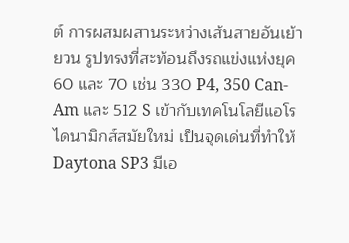ต์ การผสมผสานระหว่างเส้นสายอันเย้ายวน รูปทรงที่สะท้อนถึงรถแข่งแห่งยุค 60 และ 70 เช่น 330 P4, 350 Can-Am และ 512 S เข้ากับเทคโนโลยีแอโรไดนามิกส์สมัยใหม่ เป็นจุดเด่นที่ทำให้ Daytona SP3 มีเอ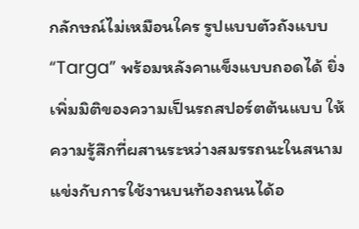กลักษณ์ไม่เหมือนใคร รูปแบบตัวถังแบบ “Targa” พร้อมหลังคาแข็งแบบถอดได้ ยิ่งเพิ่มมิติของความเป็นรถสปอร์ตต้นแบบ ให้ความรู้สึกที่ผสานระหว่างสมรรถนะในสนามแข่งกับการใช้งานบนท้องถนนได้อ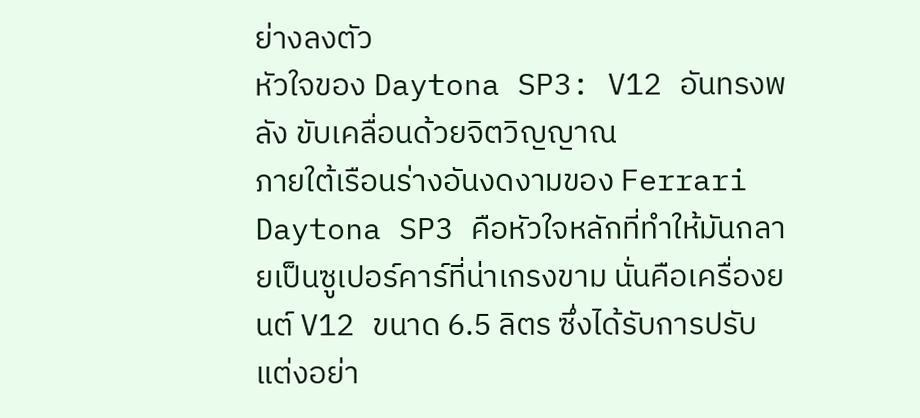ย่างลงตัว
หัวใจของ Daytona SP3: V12 อันทรงพลัง ขับเคลื่อนด้วยจิตวิญญาณ
ภายใต้เรือนร่างอันงดงามของ Ferrari Daytona SP3 คือหัวใจหลักที่ทำให้มันกลายเป็นซูเปอร์คาร์ที่น่าเกรงขาม นั่นคือเครื่องยนต์ V12 ขนาด 6.5 ลิตร ซึ่งได้รับการปรับแต่งอย่า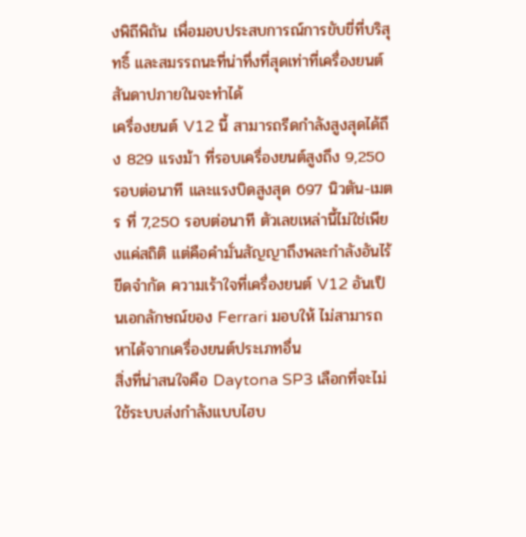งพิถีพิถัน เพื่อมอบประสบการณ์การขับขี่ที่บริสุทธิ์ และสมรรถนะที่น่าทึ่งที่สุดเท่าที่เครื่องยนต์สันดาปภายในจะทำได้
เครื่องยนต์ V12 นี้ สามารถรีดกำลังสูงสุดได้ถึง 829 แรงม้า ที่รอบเครื่องยนต์สูงถึง 9,250 รอบต่อนาที และแรงบิดสูงสุด 697 นิวตัน-เมตร ที่ 7,250 รอบต่อนาที ตัวเลขเหล่านี้ไม่ใช่เพียงแค่สถิติ แต่คือคำมั่นสัญญาถึงพละกำลังอันไร้ขีดจำกัด ความเร้าใจที่เครื่องยนต์ V12 อันเป็นเอกลักษณ์ของ Ferrari มอบให้ ไม่สามารถหาได้จากเครื่องยนต์ประเภทอื่น
สิ่งที่น่าสนใจคือ Daytona SP3 เลือกที่จะไม่ใช้ระบบส่งกำลังแบบไฮบ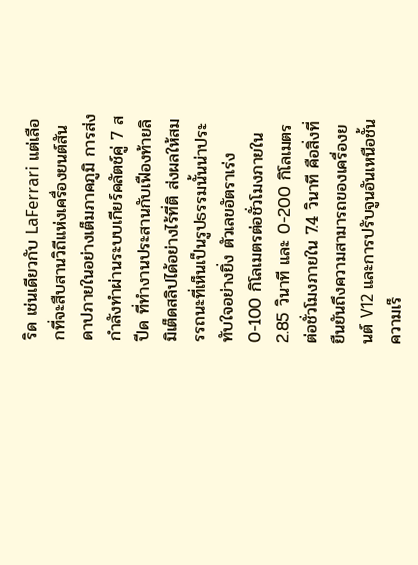ริด เช่นเดียวกับ LaFerrari แต่เลือกที่จะสืบสานวิถีแห่งเครื่องยนต์สันดาปภายในอย่างเต็มภาคภูมิ การส่งกำลังทำผ่านระบบเกียร์คลัตช์คู่ 7 สปีด ที่ทำงานประสานกับเฟืองท้ายลิมิเต็ดสลิปได้อย่างไร้ที่ติ ส่งผลให้สมรรถนะที่เห็นเป็นรูปธรรมนั้นน่าประทับใจอย่างยิ่ง ตัวเลขอัตราเร่ง 0-100 กิโลเมตรต่อชั่วโมงภายใน 2.85 วินาที และ 0-200 กิโลเมตรต่อชั่วโมงภายใน 7.4 วินาที คือสิ่งที่ยืนยันถึงความสามารถของเครื่องยนต์ V12 และการปรับจูนอันเหนือชั้น ความเร็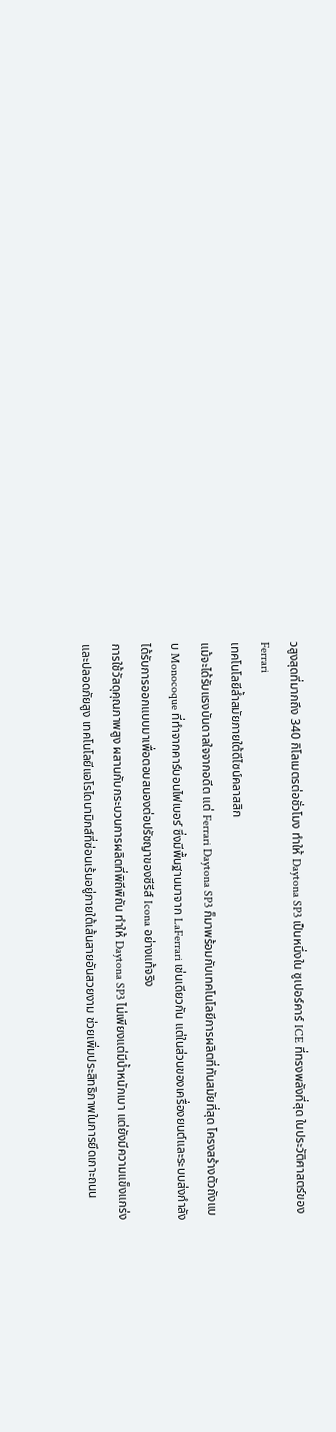วสูงสุดที่มากถึง 340 กิโลเมตรต่อชั่วโมง ทำให้ Daytona SP3 เป็นหนึ่งใน ซูเปอร์คาร์ ICE ที่ทรงพลังที่สุด ในประวัติศาสตร์ของ Ferrari
เทคโนโลยีล้ำสมัยภายใต้ดีไซน์คลาสสิก
แม้จะได้รับแรงบันดาลใจจากอดีต แต่ Ferrari Daytona SP3 ก็มาพร้อมกับเทคโนโลยีการผลิตที่ทันสมัยที่สุด โครงสร้างตัวถังแบบ Monocoque ที่ทำจากคาร์บอนไฟเบอร์ ซึ่งมีพื้นฐานมาจาก LaFerrari เช่นเดียวกัน แต่ในส่วนของเครื่องยนต์และระบบส่งกำลัง ได้รับการออกแบบมาเพื่อตอบสนองต่อปรัชญาของซีรีส์ Icona อย่างแท้จริง
การใช้วัสดุคุณภาพสูง ผสานกับกระบวนการผลิตที่พิถีพิถัน ทำให้ Daytona SP3 ไม่เพียงแต่มีน้ำหนักเบา แต่ยังมีความแข็งแกร่งและปลอดภัยสูง เทคโนโลยีแอโรไดนามิกส์ที่ซ่อนเร้นอยู่ภายใต้เส้นสายอันสวยงาม ช่วยเพิ่มประสิทธิภาพในการยึดเกาะถนน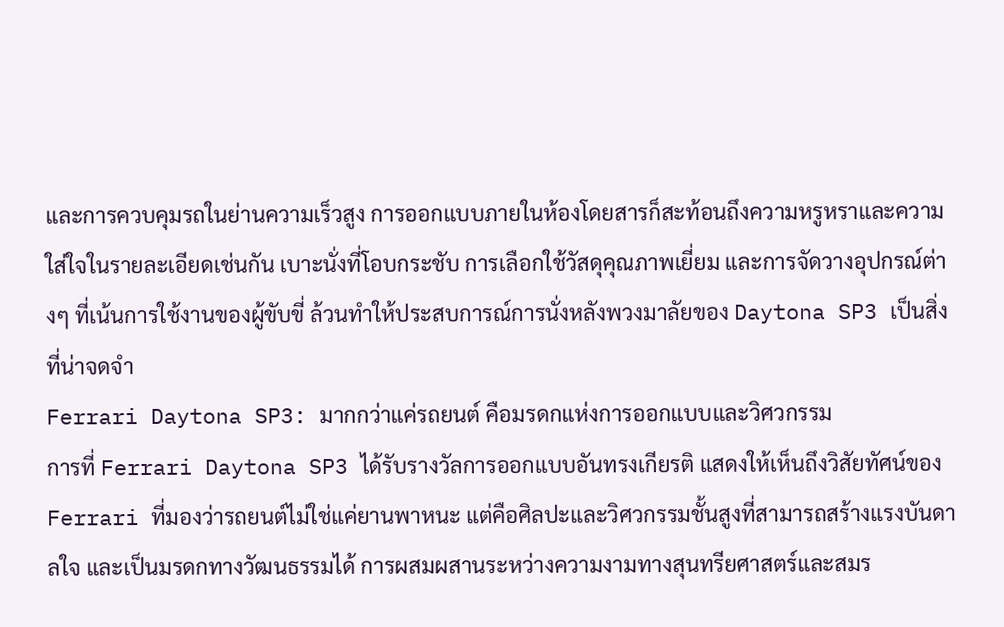และการควบคุมรถในย่านความเร็วสูง การออกแบบภายในห้องโดยสารก็สะท้อนถึงความหรูหราและความใส่ใจในรายละเอียดเช่นกัน เบาะนั่งที่โอบกระชับ การเลือกใช้วัสดุคุณภาพเยี่ยม และการจัดวางอุปกรณ์ต่างๆ ที่เน้นการใช้งานของผู้ขับขี่ ล้วนทำให้ประสบการณ์การนั่งหลังพวงมาลัยของ Daytona SP3 เป็นสิ่งที่น่าจดจำ
Ferrari Daytona SP3: มากกว่าแค่รถยนต์ คือมรดกแห่งการออกแบบและวิศวกรรม
การที่ Ferrari Daytona SP3 ได้รับรางวัลการออกแบบอันทรงเกียรติ แสดงให้เห็นถึงวิสัยทัศน์ของ Ferrari ที่มองว่ารถยนต์ไม่ใช่แค่ยานพาหนะ แต่คือศิลปะและวิศวกรรมชั้นสูงที่สามารถสร้างแรงบันดาลใจ และเป็นมรดกทางวัฒนธรรมได้ การผสมผสานระหว่างความงามทางสุนทรียศาสตร์และสมร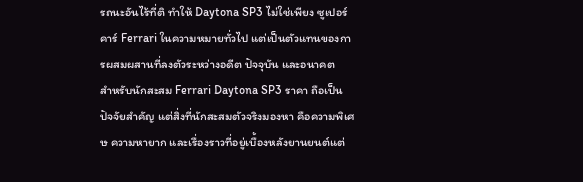รถนะอันไร้ที่ติ ทำให้ Daytona SP3 ไม่ใช่เพียง ซูเปอร์คาร์ Ferrari ในความหมายทั่วไป แต่เป็นตัวแทนของการผสมผสานที่ลงตัวระหว่างอดีต ปัจจุบัน และอนาคต
สำหรับนักสะสม Ferrari Daytona SP3 ราคา ถือเป็นปัจจัยสำคัญ แต่สิ่งที่นักสะสมตัวจริงมองหา คือความพิเศษ ความหายาก และเรื่องราวที่อยู่เบื้องหลังยานยนต์แต่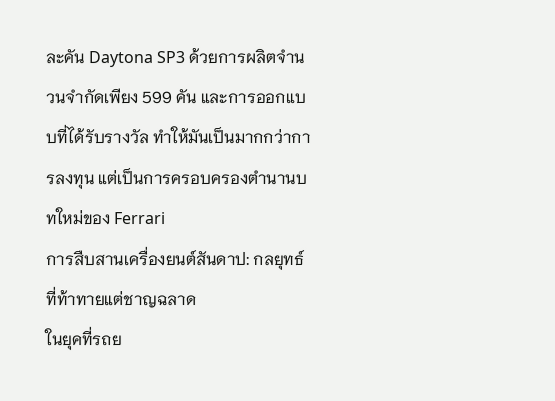ละคัน Daytona SP3 ด้วยการผลิตจำนวนจำกัดเพียง 599 คัน และการออกแบบที่ได้รับรางวัล ทำให้มันเป็นมากกว่าการลงทุน แต่เป็นการครอบครองตำนานบทใหม่ของ Ferrari
การสืบสานเครื่องยนต์สันดาป: กลยุทธ์ที่ท้าทายแต่ชาญฉลาด
ในยุคที่รถย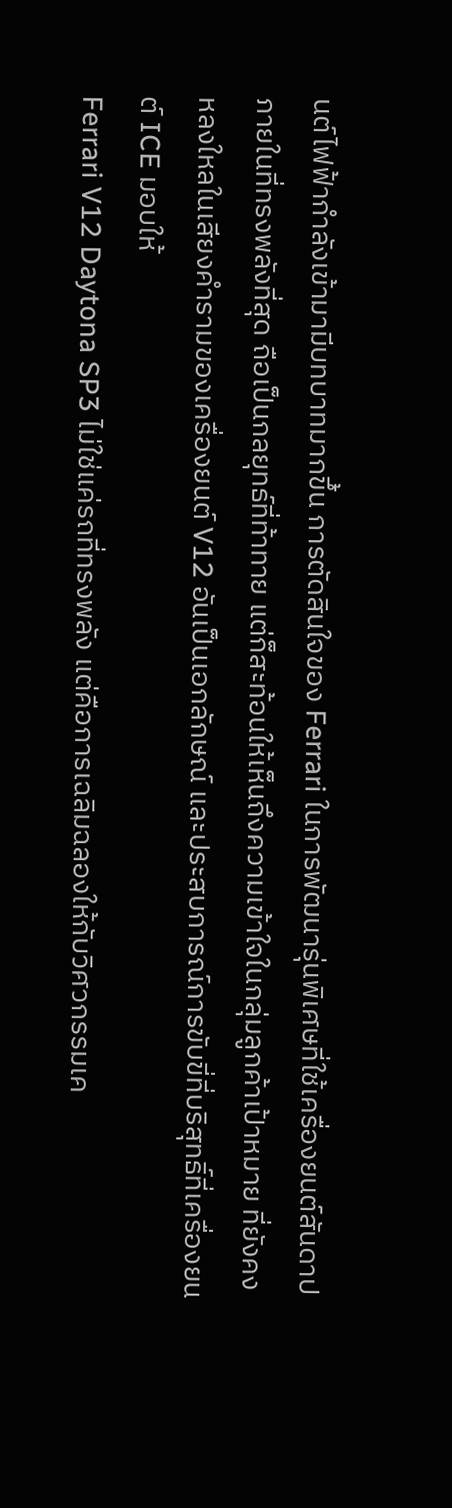นต์ไฟฟ้ากำลังเข้ามามีบทบาทมากขึ้น การตัดสินใจของ Ferrari ในการพัฒนารุ่นพิเศษที่ใช้เครื่องยนต์สันดาปภายในที่ทรงพลังที่สุด ถือเป็นกลยุทธ์ที่ท้าทาย แต่ก็สะท้อนให้เห็นถึงความเข้าใจในกลุ่มลูกค้าเป้าหมาย ที่ยังคงหลงใหลในเสียงคำรามของเครื่องยนต์ V12 อันเป็นเอกลักษณ์ และประสบการณ์การขับขี่ที่บริสุทธิ์ที่เครื่องยนต์ ICE มอบให้
Ferrari V12 Daytona SP3 ไม่ใช่แค่รถที่ทรงพลัง แต่คือการเฉลิมฉลองให้กับวิศวกรรมเค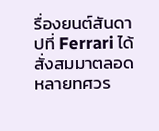รื่องยนต์สันดาปที่ Ferrari ได้สั่งสมมาตลอดหลายทศวร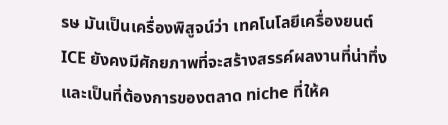รษ มันเป็นเครื่องพิสูจน์ว่า เทคโนโลยีเครื่องยนต์ ICE ยังคงมีศักยภาพที่จะสร้างสรรค์ผลงานที่น่าทึ่ง และเป็นที่ต้องการของตลาด niche ที่ให้ค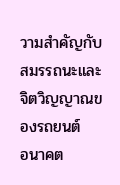วามสำคัญกับสมรรถนะและจิตวิญญาณของรถยนต์
อนาคต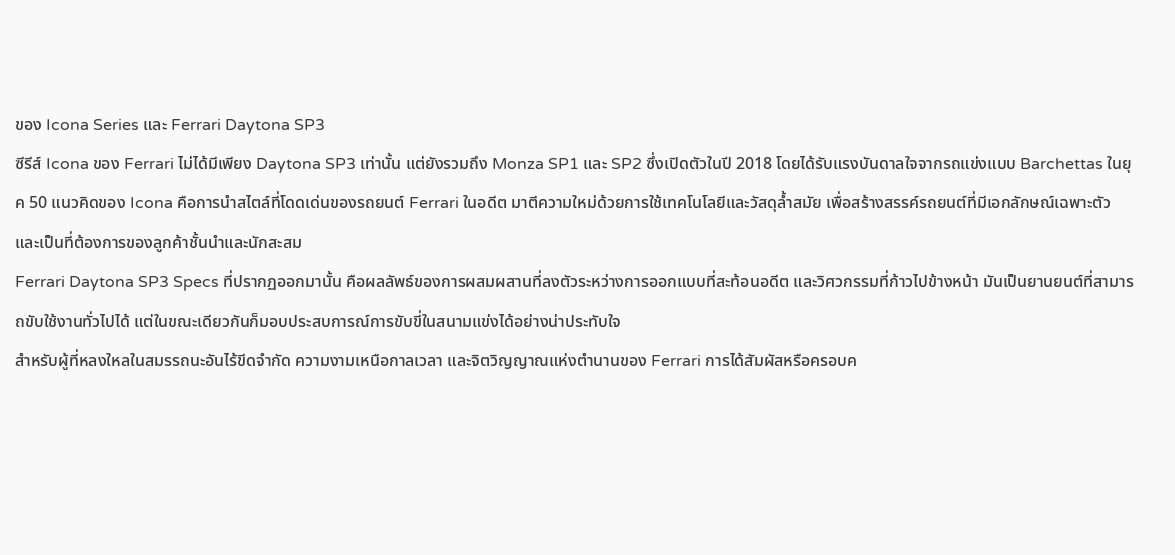ของ Icona Series และ Ferrari Daytona SP3
ซีรีส์ Icona ของ Ferrari ไม่ได้มีเพียง Daytona SP3 เท่านั้น แต่ยังรวมถึง Monza SP1 และ SP2 ซึ่งเปิดตัวในปี 2018 โดยได้รับแรงบันดาลใจจากรถแข่งแบบ Barchettas ในยุค 50 แนวคิดของ Icona คือการนำสไตล์ที่โดดเด่นของรถยนต์ Ferrari ในอดีต มาตีความใหม่ด้วยการใช้เทคโนโลยีและวัสดุล้ำสมัย เพื่อสร้างสรรค์รถยนต์ที่มีเอกลักษณ์เฉพาะตัว และเป็นที่ต้องการของลูกค้าชั้นนำและนักสะสม
Ferrari Daytona SP3 Specs ที่ปรากฏออกมานั้น คือผลลัพธ์ของการผสมผสานที่ลงตัวระหว่างการออกแบบที่สะท้อนอดีต และวิศวกรรมที่ก้าวไปข้างหน้า มันเป็นยานยนต์ที่สามารถขับใช้งานทั่วไปได้ แต่ในขณะเดียวกันก็มอบประสบการณ์การขับขี่ในสนามแข่งได้อย่างน่าประทับใจ
สำหรับผู้ที่หลงใหลในสมรรถนะอันไร้ขีดจำกัด ความงามเหนือกาลเวลา และจิตวิญญาณแห่งตำนานของ Ferrari การได้สัมผัสหรือครอบค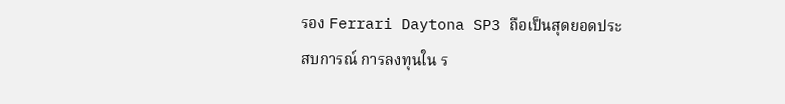รอง Ferrari Daytona SP3 ถือเป็นสุดยอดประสบการณ์ การลงทุนใน ร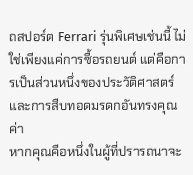ถสปอร์ต Ferrari รุ่นพิเศษเช่นนี้ ไม่ใช่เพียงแค่การซื้อรถยนต์ แต่คือการเป็นส่วนหนึ่งของประวัติศาสตร์ และการสืบทอดมรดกอันทรงคุณค่า
หากคุณคือหนึ่งในผู้ที่ปรารถนาจะ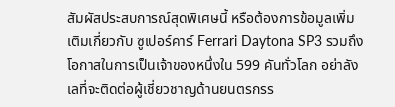สัมผัสประสบการณ์สุดพิเศษนี้ หรือต้องการข้อมูลเพิ่มเติมเกี่ยวกับ ซูเปอร์คาร์ Ferrari Daytona SP3 รวมถึงโอกาสในการเป็นเจ้าของหนึ่งใน 599 คันทั่วโลก อย่าลังเลที่จะติดต่อผู้เชี่ยวชาญด้านยนตรกรร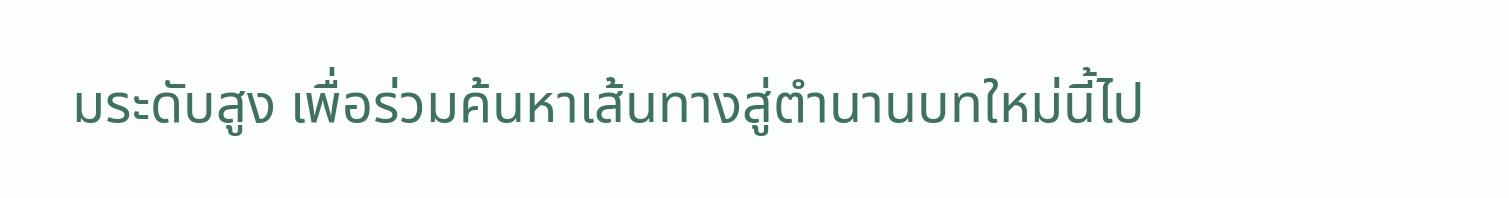มระดับสูง เพื่อร่วมค้นหาเส้นทางสู่ตำนานบทใหม่นี้ไป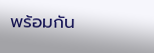พร้อมกัน